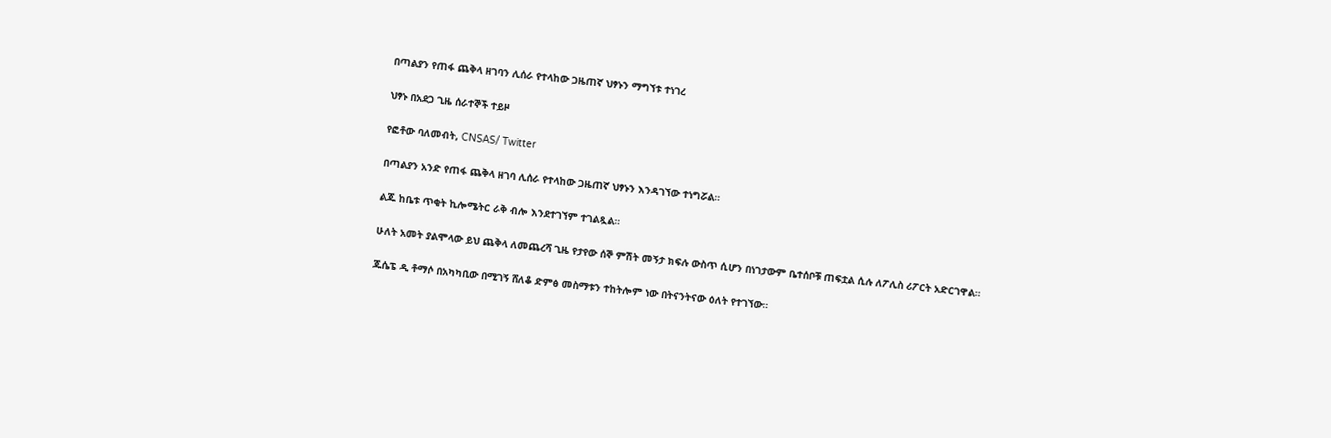በጣልያን የጠፋ ጨቅላ ዘገባን ሊሰራ የተላከው ጋዜጠኛ ህፃኑን ማግኘቱ ተነገረ

ህፃኑ በአደጋ ጊዜ ሰራተኞች ተይዞ

የፎቶው ባለመብት, CNSAS/ Twitter

በጣልያን አንድ የጠፋ ጨቅላ ዘገባ ሊሰራ የተላከው ጋዜጠኛ ህፃኑን እንዳገኘው ተነግሯል።

ልጁ ከቤቱ ጥቂት ኪሎሜትር ራቅ ብሎ እንደተገኘም ተገልጿል።

ሁለት አመት ያልሞላው ይህ ጨቅላ ለመጨረሻ ጊዜ የታየው ሰኞ ምሽት መኝታ ክፍሉ ውስጥ ሲሆን በነገታውም ቤተሰቦቹ ጠፍቷል ሲሉ ለፖሊስ ሪፖርት አድርገዋል።

ጁሴፔ ዲ ቶማሶ በአካካቢው በሚገኝ ሸለቆ ድምፅ መስማቱን ተከትሎም ነው በትናንትናው ዕለት የተገኘው።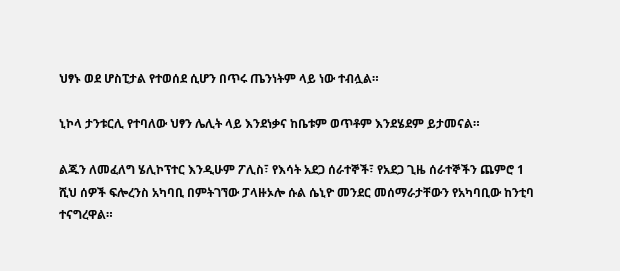ህፃኑ ወደ ሆስፒታል የተወሰደ ሲሆን በጥሩ ጤንነትም ላይ ነው ተብሏል።

ኒኮላ ታንቱርሊ የተባለው ህፃን ሌሊት ላይ እንደነቃና ከቤቱም ወጥቶም እንደሄደም ይታመናል።

ልጁን ለመፈለግ ሄሊኮፕተር እንዲሁም ፖሊስ፣ የእሳት አደጋ ሰራተኞች፣ የአደጋ ጊዜ ሰራተኞችን ጨምሮ 1 ሺህ ሰዎች ፍሎረንስ አካባቢ በምትገኘው ፓላዙኦሎ ሱል ሴኒዮ መንደር መሰማራታቸውን የአካባቢው ከንቲባ ተናግረዋል።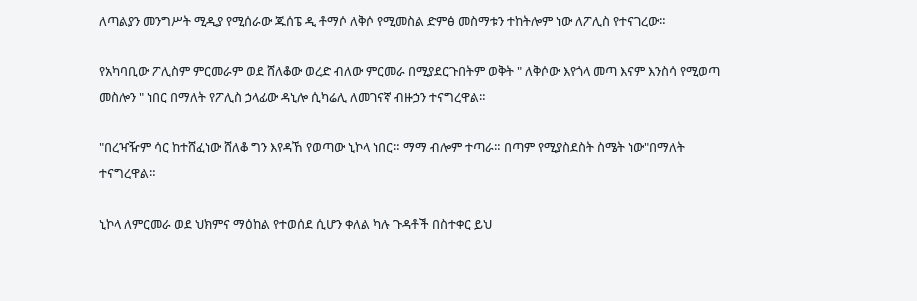ለጣልያን መንግሥት ሚዲያ የሚሰራው ጁሰፔ ዲ ቶማሶ ለቅሶ የሚመስል ድምፅ መስማቱን ተከትሎም ነው ለፖሊስ የተናገረው።

የአካባቢው ፖሊስም ምርመራም ወደ ሸለቆው ወረድ ብለው ምርመራ በሚያደርጉበትም ወቅት " ለቅሶው እየጎላ መጣ እናም እንስሳ የሚወጣ መስሎን " ነበር በማለት የፖሊስ ኃላፊው ዳኒሎ ሲካሬሊ ለመገናኛ ብዙኃን ተናግረዋል።

"በረዣዥም ሳር ከተሸፈነው ሸለቆ ግን እየዳኸ የወጣው ኒኮላ ነበር። ማማ ብሎም ተጣራ። በጣም የሚያስደስት ስሜት ነው"በማለት ተናግረዋል።

ኒኮላ ለምርመራ ወደ ህክምና ማዕከል የተወሰደ ሲሆን ቀለል ካሉ ጉዳቶች በስተቀር ይህ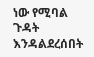ነው የሚባል ጉዳት እንዳልደረሰበት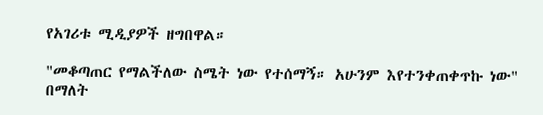የአገሪቱ ሚዲያዎች ዘግበዋል።

"መቆጣጠር የማልችለው ስሜት ነው የተሰማኝ። አሁንም እየተንቀጠቀጥኩ ነው" በማለት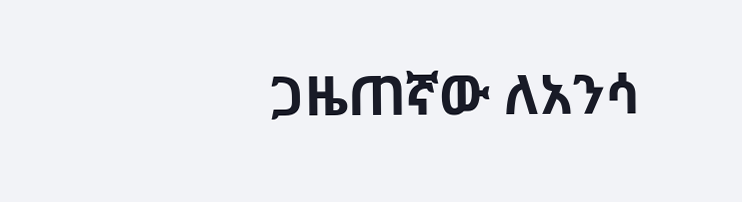ጋዜጠኛው ለአንሳ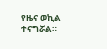የዜና ወኪል ተናግሯል።